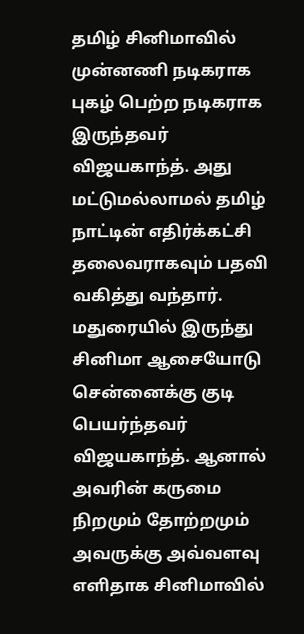தமிழ் சினிமாவில் முன்னணி நடிகராக புகழ் பெற்ற நடிகராக இருந்தவர் விஜயகாந்த். அது மட்டுமல்லாமல் தமிழ் நாட்டின் எதிர்க்கட்சி தலைவராகவும் பதவி வகித்து வந்தார். மதுரையில் இருந்து சினிமா ஆசையோடு சென்னைக்கு குடி பெயர்ந்தவர் விஜயகாந்த். ஆனால் அவரின் கருமை நிறமும் தோற்றமும் அவருக்கு அவ்வளவு எளிதாக சினிமாவில்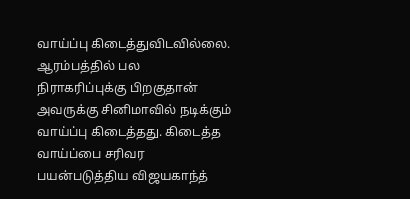வாய்ப்பு கிடைத்துவிடவில்லை.
ஆரம்பத்தில் பல நிராகரிப்புக்கு பிறகுதான் அவருக்கு சினிமாவில் நடிக்கும் வாய்ப்பு கிடைத்தது. கிடைத்த வாய்ப்பை சரிவர பயன்படுத்திய விஜயகாந்த்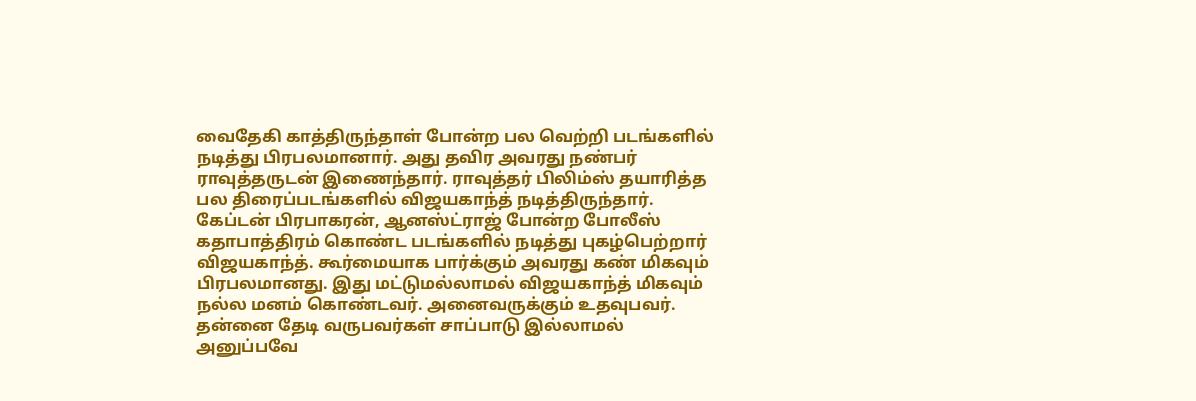வைதேகி காத்திருந்தாள் போன்ற பல வெற்றி படங்களில் நடித்து பிரபலமானார். அது தவிர அவரது நண்பர் ராவுத்தருடன் இணைந்தார். ராவுத்தர் பிலிம்ஸ் தயாரித்த பல திரைப்படங்களில் விஜயகாந்த் நடித்திருந்தார்.
கேப்டன் பிரபாகரன், ஆனஸ்ட்ராஜ் போன்ற போலீஸ் கதாபாத்திரம் கொண்ட படங்களில் நடித்து புகழ்பெற்றார் விஜயகாந்த். கூர்மையாக பார்க்கும் அவரது கண் மிகவும் பிரபலமானது. இது மட்டுமல்லாமல் விஜயகாந்த் மிகவும் நல்ல மனம் கொண்டவர். அனைவருக்கும் உதவுபவர். தன்னை தேடி வருபவர்கள் சாப்பாடு இல்லாமல் அனுப்பவே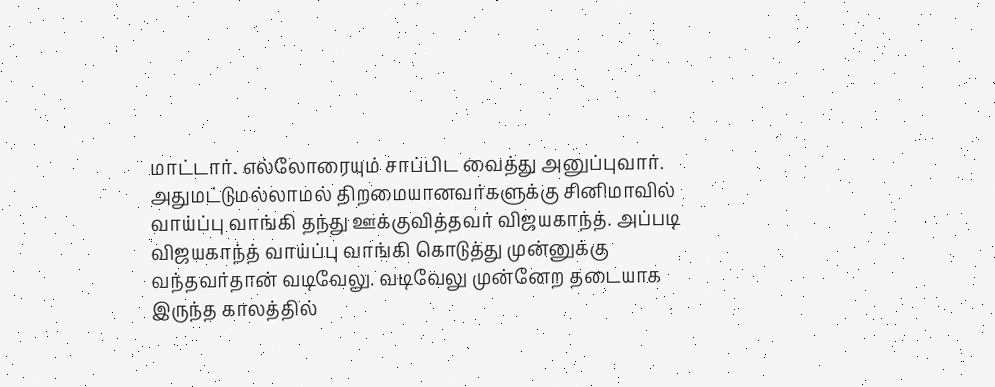மாட்டார். எல்லோரையும் சாப்பிட வைத்து அனுப்புவார்.
அதுமட்டுமல்லாமல் திறமையானவர்களுக்கு சினிமாவில் வாய்ப்பு வாங்கி தந்து ஊக்குவித்தவர் விஜயகாந்த். அப்படி விஜயகாந்த் வாய்ப்பு வாங்கி கொடுத்து முன்னுக்கு வந்தவர்தான் வடிவேலு. வடிவேலு முன்னேற தடையாக இருந்த காலத்தில்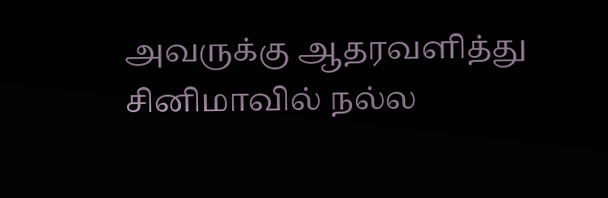அவருக்கு ஆதரவளித்து சினிமாவில் நல்ல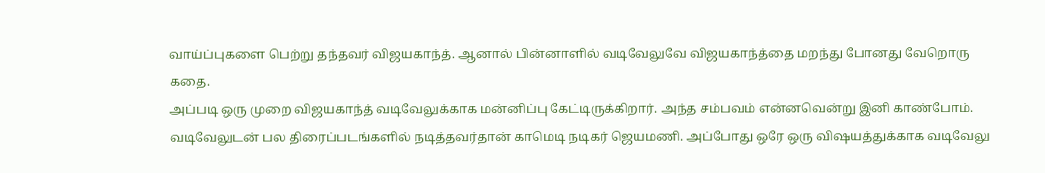வாய்ப்புகளை பெற்று தந்தவர் விஜயகாந்த். ஆனால் பின்னாளில் வடிவேலுவே விஜயகாந்த்தை மறந்து போனது வேறொரு கதை.
அப்படி ஒரு முறை விஜயகாந்த் வடிவேலுக்காக மன்னிப்பு கேட்டிருக்கிறார். அந்த சம்பவம் என்னவென்று இனி காண்போம். வடிவேலுடன் பல திரைப்படங்களில் நடித்தவர்தான் காமெடி நடிகர் ஜெயமணி. அப்போது ஒரே ஒரு விஷயத்துக்காக வடிவேலு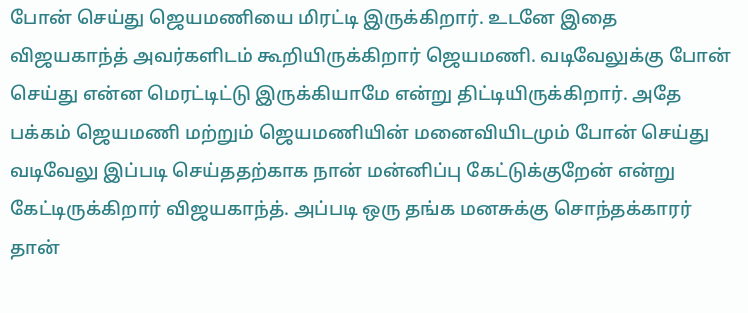போன் செய்து ஜெயமணியை மிரட்டி இருக்கிறார். உடனே இதை விஜயகாந்த் அவர்களிடம் கூறியிருக்கிறார் ஜெயமணி. வடிவேலுக்கு போன் செய்து என்ன மெரட்டிட்டு இருக்கியாமே என்று திட்டியிருக்கிறார். அதே பக்கம் ஜெயமணி மற்றும் ஜெயமணியின் மனைவியிடமும் போன் செய்து வடிவேலு இப்படி செய்ததற்காக நான் மன்னிப்பு கேட்டுக்குறேன் என்று கேட்டிருக்கிறார் விஜயகாந்த். அப்படி ஒரு தங்க மனசுக்கு சொந்தக்காரர் தான்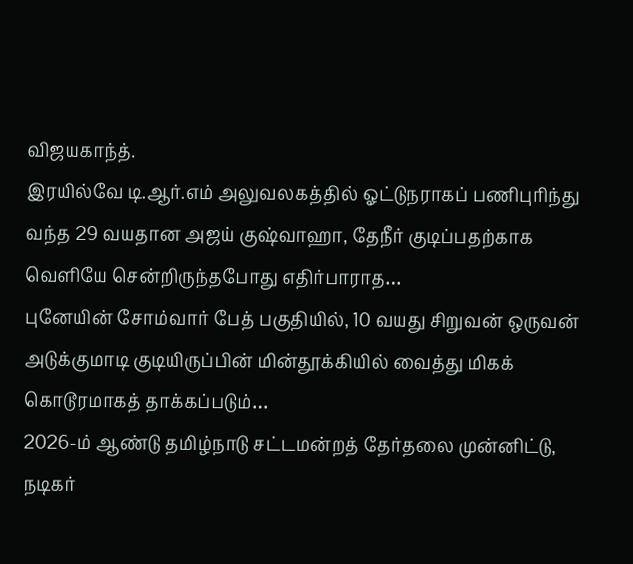விஜயகாந்த்.
இரயில்வே டி.ஆர்.எம் அலுவலகத்தில் ஓட்டுநராகப் பணிபுரிந்து வந்த 29 வயதான அஜய் குஷ்வாஹா, தேநீர் குடிப்பதற்காக வெளியே சென்றிருந்தபோது எதிர்பாராத…
புனேயின் சோம்வார் பேத் பகுதியில், 10 வயது சிறுவன் ஒருவன் அடுக்குமாடி குடியிருப்பின் மின்தூக்கியில் வைத்து மிகக் கொடூரமாகத் தாக்கப்படும்…
2026-ம் ஆண்டு தமிழ்நாடு சட்டமன்றத் தேர்தலை முன்னிட்டு, நடிகர்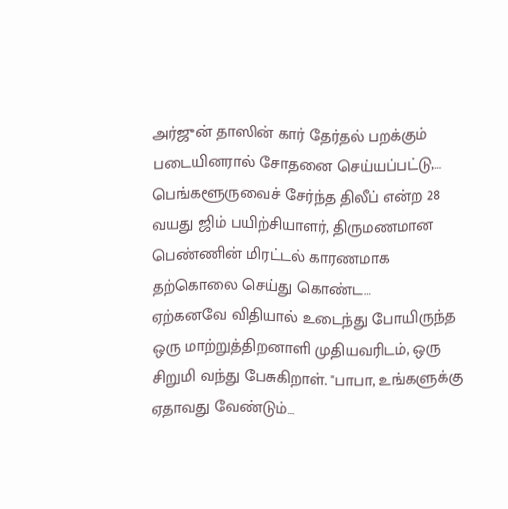அர்ஜுன் தாஸின் கார் தேர்தல் பறக்கும் படையினரால் சோதனை செய்யப்பட்டு,…
பெங்களூருவைச் சேர்ந்த திலீப் என்ற 28 வயது ஜிம் பயிற்சியாளர், திருமணமான பெண்ணின் மிரட்டல் காரணமாக தற்கொலை செய்து கொண்ட…
ஏற்கனவே விதியால் உடைந்து போயிருந்த ஒரு மாற்றுத்திறனாளி முதியவரிடம், ஒரு சிறுமி வந்து பேசுகிறாள். "பாபா, உங்களுக்கு ஏதாவது வேண்டும்…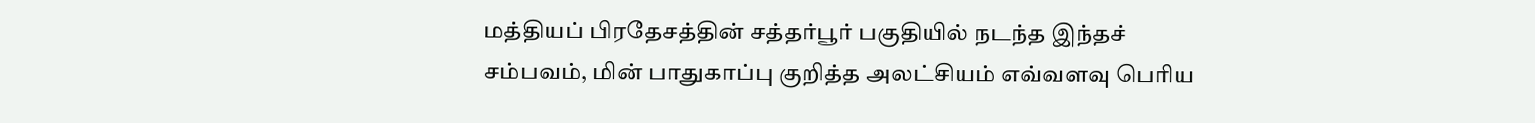மத்தியப் பிரதேசத்தின் சத்தர்பூர் பகுதியில் நடந்த இந்தச் சம்பவம், மின் பாதுகாப்பு குறித்த அலட்சியம் எவ்வளவு பெரிய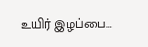உயிர் இழப்பை…